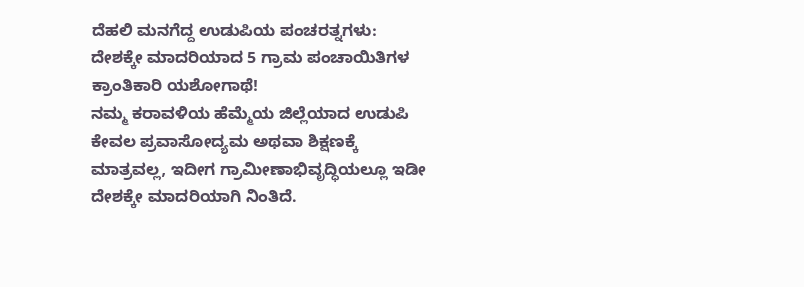ದೆಹಲಿ ಮನಗೆದ್ದ ಉಡುಪಿಯ ಪಂಚರತ್ನಗಳು: ದೇಶಕ್ಕೇ ಮಾದರಿಯಾದ 5 ಗ್ರಾಮ ಪಂಚಾಯಿತಿಗಳ ಕ್ರಾಂತಿಕಾರಿ ಯಶೋಗಾಥೆ!
ನಮ್ಮ ಕರಾವಳಿಯ ಹೆಮ್ಮೆಯ ಜಿಲ್ಲೆಯಾದ ಉಡುಪಿ ಕೇವಲ ಪ್ರವಾಸೋದ್ಯಮ ಅಥವಾ ಶಿಕ್ಷಣಕ್ಕೆ ಮಾತ್ರವಲ್ಲ, ಇದೀಗ ಗ್ರಾಮೀಣಾಭಿವೃದ್ಧಿಯಲ್ಲೂ ಇಡೀ ದೇಶಕ್ಕೇ ಮಾದರಿಯಾಗಿ ನಿಂತಿದೆ.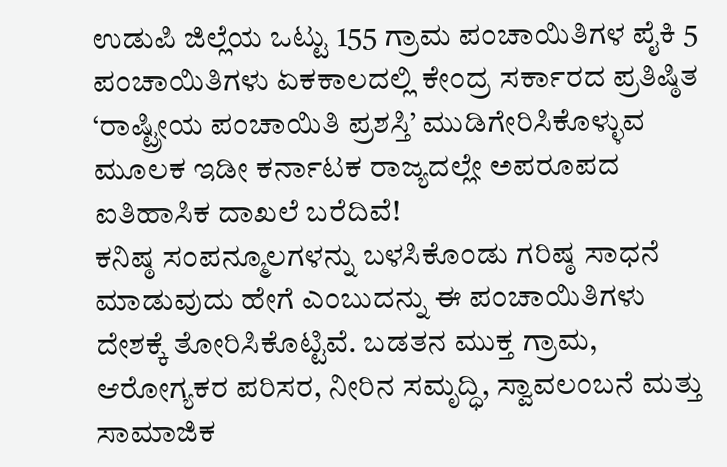ಉಡುಪಿ ಜಿಲ್ಲೆಯ ಒಟ್ಟು 155 ಗ್ರಾಮ ಪಂಚಾಯಿತಿಗಳ ಪೈಕಿ 5 ಪಂಚಾಯಿತಿಗಳು ಏಕಕಾಲದಲ್ಲಿ ಕೇಂದ್ರ ಸರ್ಕಾರದ ಪ್ರತಿಷ್ಠಿತ ‘ರಾಷ್ಟ್ರೀಯ ಪಂಚಾಯಿತಿ ಪ್ರಶಸ್ತಿ’ ಮುಡಿಗೇರಿಸಿಕೊಳ್ಳುವ ಮೂಲಕ ಇಡೀ ಕರ್ನಾಟಕ ರಾಜ್ಯದಲ್ಲೇ ಅಪರೂಪದ ಐತಿಹಾಸಿಕ ದಾಖಲೆ ಬರೆದಿವೆ!
ಕನಿಷ್ಠ ಸಂಪನ್ಮೂಲಗಳನ್ನು ಬಳಸಿಕೊಂಡು ಗರಿಷ್ಠ ಸಾಧನೆ ಮಾಡುವುದು ಹೇಗೆ ಎಂಬುದನ್ನು ಈ ಪಂಚಾಯಿತಿಗಳು ದೇಶಕ್ಕೆ ತೋರಿಸಿಕೊಟ್ಟಿವೆ. ಬಡತನ ಮುಕ್ತ ಗ್ರಾಮ, ಆರೋಗ್ಯಕರ ಪರಿಸರ, ನೀರಿನ ಸಮೃದ್ಧಿ, ಸ್ವಾವಲಂಬನೆ ಮತ್ತು ಸಾಮಾಜಿಕ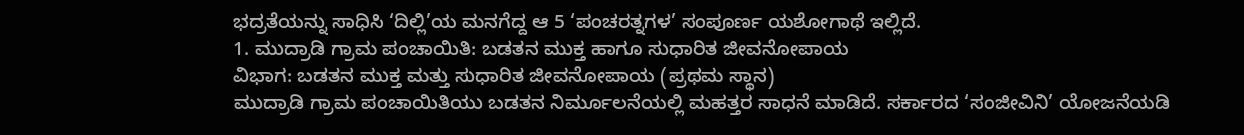ಭದ್ರತೆಯನ್ನು ಸಾಧಿಸಿ ‘ದಿಲ್ಲಿ’ಯ ಮನಗೆದ್ದ ಆ 5 ‘ಪಂಚರತ್ನಗಳ’ ಸಂಪೂರ್ಣ ಯಶೋಗಾಥೆ ಇಲ್ಲಿದೆ.
1. ಮುದ್ರಾಡಿ ಗ್ರಾಮ ಪಂಚಾಯಿತಿ: ಬಡತನ ಮುಕ್ತ ಹಾಗೂ ಸುಧಾರಿತ ಜೀವನೋಪಾಯ
ವಿಭಾಗ: ಬಡತನ ಮುಕ್ತ ಮತ್ತು ಸುಧಾರಿತ ಜೀವನೋಪಾಯ (ಪ್ರಥಮ ಸ್ಥಾನ)
ಮುದ್ರಾಡಿ ಗ್ರಾಮ ಪಂಚಾಯಿತಿಯು ಬಡತನ ನಿರ್ಮೂಲನೆಯಲ್ಲಿ ಮಹತ್ತರ ಸಾಧನೆ ಮಾಡಿದೆ. ಸರ್ಕಾರದ ‘ಸಂಜೀವಿನಿ’ ಯೋಜನೆಯಡಿ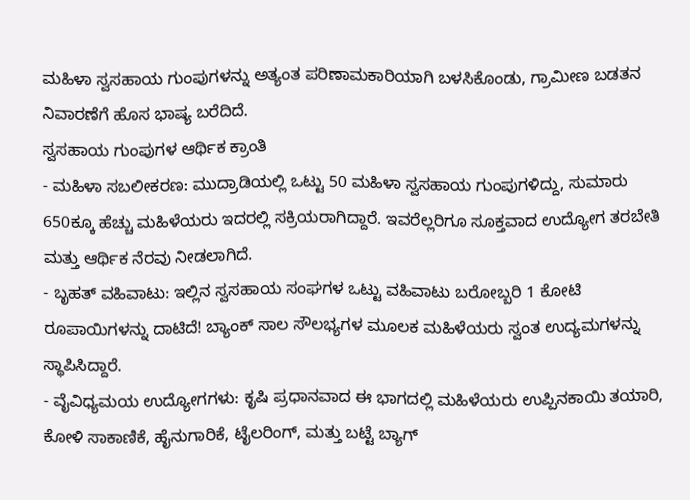ಮಹಿಳಾ ಸ್ವಸಹಾಯ ಗುಂಪುಗಳನ್ನು ಅತ್ಯಂತ ಪರಿಣಾಮಕಾರಿಯಾಗಿ ಬಳಸಿಕೊಂಡು, ಗ್ರಾಮೀಣ ಬಡತನ ನಿವಾರಣೆಗೆ ಹೊಸ ಭಾಷ್ಯ ಬರೆದಿದೆ.
ಸ್ವಸಹಾಯ ಗುಂಪುಗಳ ಆರ್ಥಿಕ ಕ್ರಾಂತಿ
- ಮಹಿಳಾ ಸಬಲೀಕರಣ: ಮುದ್ರಾಡಿಯಲ್ಲಿ ಒಟ್ಟು 50 ಮಹಿಳಾ ಸ್ವಸಹಾಯ ಗುಂಪುಗಳಿದ್ದು, ಸುಮಾರು 650ಕ್ಕೂ ಹೆಚ್ಚು ಮಹಿಳೆಯರು ಇದರಲ್ಲಿ ಸಕ್ರಿಯರಾಗಿದ್ದಾರೆ. ಇವರೆಲ್ಲರಿಗೂ ಸೂಕ್ತವಾದ ಉದ್ಯೋಗ ತರಬೇತಿ ಮತ್ತು ಆರ್ಥಿಕ ನೆರವು ನೀಡಲಾಗಿದೆ.
- ಬೃಹತ್ ವಹಿವಾಟು: ಇಲ್ಲಿನ ಸ್ವಸಹಾಯ ಸಂಘಗಳ ಒಟ್ಟು ವಹಿವಾಟು ಬರೋಬ್ಬರಿ 1 ಕೋಟಿ ರೂಪಾಯಿಗಳನ್ನು ದಾಟಿದೆ! ಬ್ಯಾಂಕ್ ಸಾಲ ಸೌಲಭ್ಯಗಳ ಮೂಲಕ ಮಹಿಳೆಯರು ಸ್ವಂತ ಉದ್ಯಮಗಳನ್ನು ಸ್ಥಾಪಿಸಿದ್ದಾರೆ.
- ವೈವಿಧ್ಯಮಯ ಉದ್ಯೋಗಗಳು: ಕೃಷಿ ಪ್ರಧಾನವಾದ ಈ ಭಾಗದಲ್ಲಿ ಮಹಿಳೆಯರು ಉಪ್ಪಿನಕಾಯಿ ತಯಾರಿ, ಕೋಳಿ ಸಾಕಾಣಿಕೆ, ಹೈನುಗಾರಿಕೆ, ಟೈಲರಿಂಗ್, ಮತ್ತು ಬಟ್ಟೆ ಬ್ಯಾಗ್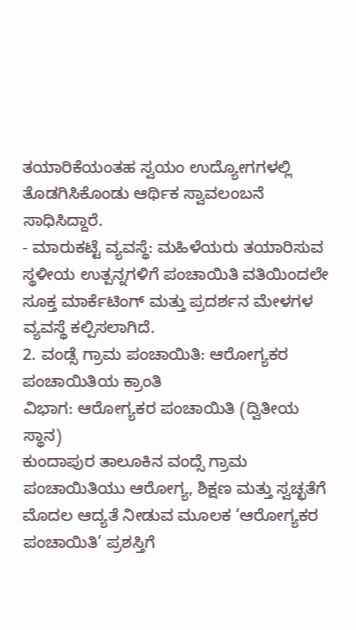ತಯಾರಿಕೆಯಂತಹ ಸ್ವಯಂ ಉದ್ಯೋಗಗಳಲ್ಲಿ ತೊಡಗಿಸಿಕೊಂಡು ಆರ್ಥಿಕ ಸ್ವಾವಲಂಬನೆ ಸಾಧಿಸಿದ್ದಾರೆ.
- ಮಾರುಕಟ್ಟೆ ವ್ಯವಸ್ಥೆ: ಮಹಿಳೆಯರು ತಯಾರಿಸುವ ಸ್ಥಳೀಯ ಉತ್ಪನ್ನಗಳಿಗೆ ಪಂಚಾಯಿತಿ ವತಿಯಿಂದಲೇ ಸೂಕ್ತ ಮಾರ್ಕೆಟಿಂಗ್ ಮತ್ತು ಪ್ರದರ್ಶನ ಮೇಳಗಳ ವ್ಯವಸ್ಥೆ ಕಲ್ಪಿಸಲಾಗಿದೆ.
2. ವಂಡ್ಸೆ ಗ್ರಾಮ ಪಂಚಾಯಿತಿ: ಆರೋಗ್ಯಕರ ಪಂಚಾಯಿತಿಯ ಕ್ರಾಂತಿ
ವಿಭಾಗ: ಆರೋಗ್ಯಕರ ಪಂಚಾಯಿತಿ (ದ್ವಿತೀಯ ಸ್ಥಾನ)
ಕುಂದಾಪುರ ತಾಲೂಕಿನ ವಂದ್ಸೆ ಗ್ರಾಮ ಪಂಚಾಯಿತಿಯು ಆರೋಗ್ಯ, ಶಿಕ್ಷಣ ಮತ್ತು ಸ್ವಚ್ಛತೆಗೆ ಮೊದಲ ಆದ್ಯತೆ ನೀಡುವ ಮೂಲಕ ‘ಆರೋಗ್ಯಕರ ಪಂಚಾಯಿತಿ’ ಪ್ರಶಸ್ತಿಗೆ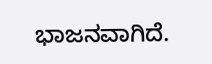ಭಾಜನವಾಗಿದೆ.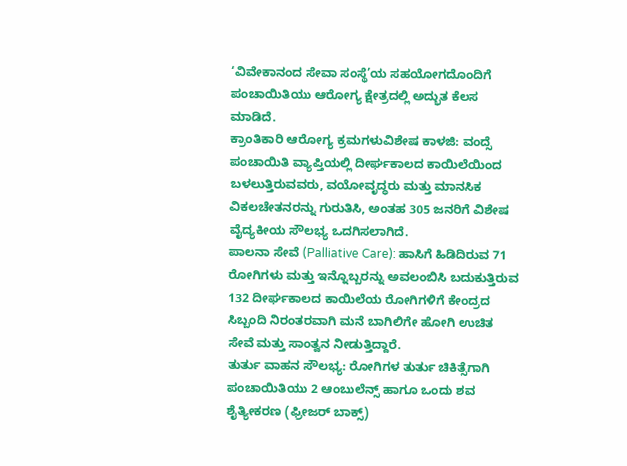‘ವಿವೇಕಾನಂದ ಸೇವಾ ಸಂಸ್ಥೆ’ಯ ಸಹಯೋಗದೊಂದಿಗೆ ಪಂಚಾಯಿತಿಯು ಆರೋಗ್ಯ ಕ್ಷೇತ್ರದಲ್ಲಿ ಅದ್ಭುತ ಕೆಲಸ ಮಾಡಿದೆ.
ಕ್ರಾಂತಿಕಾರಿ ಆರೋಗ್ಯ ಕ್ರಮಗಳುವಿಶೇಷ ಕಾಳಜಿ: ವಂದ್ಸೆ ಪಂಚಾಯಿತಿ ವ್ಯಾಪ್ತಿಯಲ್ಲಿ ದೀರ್ಘಕಾಲದ ಕಾಯಿಲೆಯಿಂದ ಬಳಲುತ್ತಿರುವವರು, ವಯೋವೃದ್ಧರು ಮತ್ತು ಮಾನಸಿಕ ವಿಕಲಚೇತನರನ್ನು ಗುರುತಿಸಿ, ಅಂತಹ 305 ಜನರಿಗೆ ವಿಶೇಷ ವೈದ್ಯಕೀಯ ಸೌಲಭ್ಯ ಒದಗಿಸಲಾಗಿದೆ.
ಪಾಲನಾ ಸೇವೆ (Palliative Care): ಹಾಸಿಗೆ ಹಿಡಿದಿರುವ 71 ರೋಗಿಗಳು ಮತ್ತು ಇನ್ನೊಬ್ಬರನ್ನು ಅವಲಂಬಿಸಿ ಬದುಕುತ್ತಿರುವ 132 ದೀರ್ಘಕಾಲದ ಕಾಯಿಲೆಯ ರೋಗಿಗಳಿಗೆ ಕೇಂದ್ರದ ಸಿಬ್ಬಂದಿ ನಿರಂತರವಾಗಿ ಮನೆ ಬಾಗಿಲಿಗೇ ಹೋಗಿ ಉಚಿತ ಸೇವೆ ಮತ್ತು ಸಾಂತ್ವನ ನೀಡುತ್ತಿದ್ದಾರೆ.
ತುರ್ತು ವಾಹನ ಸೌಲಭ್ಯ: ರೋಗಿಗಳ ತುರ್ತು ಚಿಕಿತ್ಸೆಗಾಗಿ ಪಂಚಾಯಿತಿಯು 2 ಆಂಬುಲೆನ್ಸ್ ಹಾಗೂ ಒಂದು ಶವ ಶೈತ್ಯೀಕರಣ (ಫ್ರೀಜರ್ ಬಾಕ್ಸ್)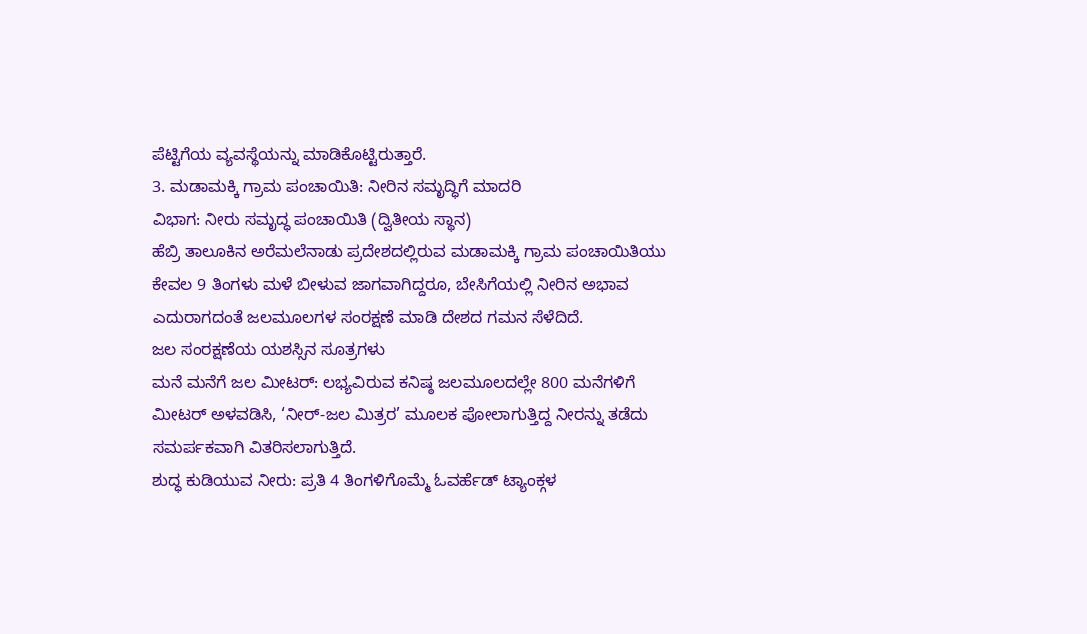ಪೆಟ್ಟಿಗೆಯ ವ್ಯವಸ್ಥೆಯನ್ನು ಮಾಡಿಕೊಟ್ಟಿರುತ್ತಾರೆ.
3. ಮಡಾಮಕ್ಕಿ ಗ್ರಾಮ ಪಂಚಾಯಿತಿ: ನೀರಿನ ಸಮೃದ್ಧಿಗೆ ಮಾದರಿ
ವಿಭಾಗ: ನೀರು ಸಮೃದ್ಧ ಪಂಚಾಯಿತಿ (ದ್ವಿತೀಯ ಸ್ಥಾನ)
ಹೆಬ್ರಿ ತಾಲೂಕಿನ ಅರೆಮಲೆನಾಡು ಪ್ರದೇಶದಲ್ಲಿರುವ ಮಡಾಮಕ್ಕಿ ಗ್ರಾಮ ಪಂಚಾಯಿತಿಯು ಕೇವಲ 9 ತಿಂಗಳು ಮಳೆ ಬೀಳುವ ಜಾಗವಾಗಿದ್ದರೂ, ಬೇಸಿಗೆಯಲ್ಲಿ ನೀರಿನ ಅಭಾವ ಎದುರಾಗದಂತೆ ಜಲಮೂಲಗಳ ಸಂರಕ್ಷಣೆ ಮಾಡಿ ದೇಶದ ಗಮನ ಸೆಳೆದಿದೆ.
ಜಲ ಸಂರಕ್ಷಣೆಯ ಯಶಸ್ಸಿನ ಸೂತ್ರಗಳು
ಮನೆ ಮನೆಗೆ ಜಲ ಮೀಟರ್: ಲಭ್ಯವಿರುವ ಕನಿಷ್ಠ ಜಲಮೂಲದಲ್ಲೇ 800 ಮನೆಗಳಿಗೆ ಮೀಟರ್ ಅಳವಡಿಸಿ, ‘ನೀರ್-ಜಲ ಮಿತ್ರರ’ ಮೂಲಕ ಪೋಲಾಗುತ್ತಿದ್ದ ನೀರನ್ನು ತಡೆದು ಸಮರ್ಪಕವಾಗಿ ವಿತರಿಸಲಾಗುತ್ತಿದೆ.
ಶುದ್ಧ ಕುಡಿಯುವ ನೀರು: ಪ್ರತಿ 4 ತಿಂಗಳಿಗೊಮ್ಮೆ ಓವರ್ಹೆಡ್ ಟ್ಯಾಂಕ್ಗಳ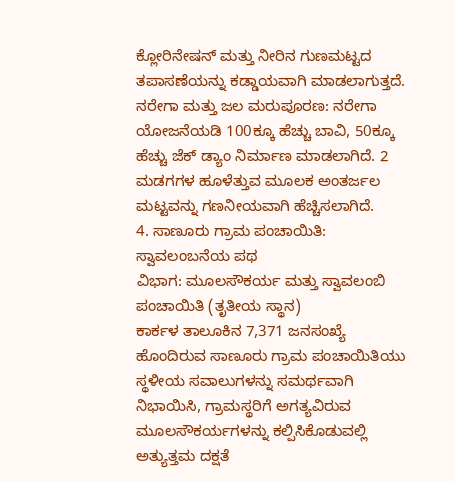ಕ್ಲೋರಿನೇಷನ್ ಮತ್ತು ನೀರಿನ ಗುಣಮಟ್ಟದ ತಪಾಸಣೆಯನ್ನು ಕಡ್ಡಾಯವಾಗಿ ಮಾಡಲಾಗುತ್ತದೆ.
ನರೇಗಾ ಮತ್ತು ಜಲ ಮರುಪೂರಣ: ನರೇಗಾ ಯೋಜನೆಯಡಿ 100ಕ್ಕೂ ಹೆಚ್ಚು ಬಾವಿ, 50ಕ್ಕೂ ಹೆಚ್ಚು ಜೆಕ್ ಡ್ಯಾಂ ನಿರ್ಮಾಣ ಮಾಡಲಾಗಿದೆ. 2 ಮಡಗಗಳ ಹೂಳೆತ್ತುವ ಮೂಲಕ ಅಂತರ್ಜಲ ಮಟ್ಟವನ್ನು ಗಣನೀಯವಾಗಿ ಹೆಚ್ಚಿಸಲಾಗಿದೆ.
4. ಸಾಣೂರು ಗ್ರಾಮ ಪಂಚಾಯಿತಿ: ಸ್ವಾವಲಂಬನೆಯ ಪಥ
ವಿಭಾಗ: ಮೂಲಸೌಕರ್ಯ ಮತ್ತು ಸ್ವಾವಲಂಬಿ ಪಂಚಾಯಿತಿ (ತೃತೀಯ ಸ್ಥಾನ)
ಕಾರ್ಕಳ ತಾಲೂಕಿನ 7,371 ಜನಸಂಖ್ಯೆ ಹೊಂದಿರುವ ಸಾಣೂರು ಗ್ರಾಮ ಪಂಚಾಯಿತಿಯು ಸ್ಥಳೀಯ ಸವಾಲುಗಳನ್ನು ಸಮರ್ಥವಾಗಿ ನಿಭಾಯಿಸಿ, ಗ್ರಾಮಸ್ಥರಿಗೆ ಅಗತ್ಯವಿರುವ ಮೂಲಸೌಕರ್ಯಗಳನ್ನು ಕಲ್ಪಿಸಿಕೊಡುವಲ್ಲಿ ಅತ್ಯುತ್ತಮ ದಕ್ಷತೆ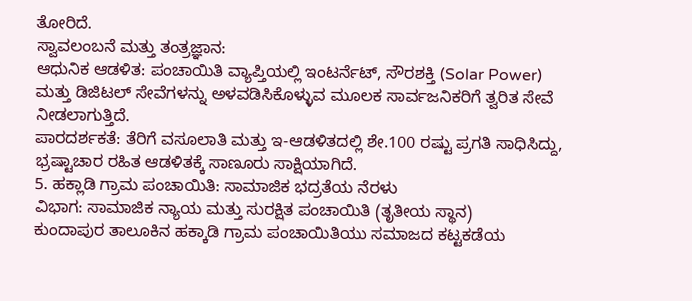ತೋರಿದೆ.
ಸ್ವಾವಲಂಬನೆ ಮತ್ತು ತಂತ್ರಜ್ಞಾನ:
ಆಧುನಿಕ ಆಡಳಿತ: ಪಂಚಾಯಿತಿ ವ್ಯಾಪ್ತಿಯಲ್ಲಿ ಇಂಟರ್ನೆಟ್, ಸೌರಶಕ್ತಿ (Solar Power) ಮತ್ತು ಡಿಜಿಟಲ್ ಸೇವೆಗಳನ್ನು ಅಳವಡಿಸಿಕೊಳ್ಳುವ ಮೂಲಕ ಸಾರ್ವಜನಿಕರಿಗೆ ತ್ವರಿತ ಸೇವೆ ನೀಡಲಾಗುತ್ತಿದೆ.
ಪಾರದರ್ಶಕತೆ: ತೆರಿಗೆ ವಸೂಲಾತಿ ಮತ್ತು ಇ-ಆಡಳಿತದಲ್ಲಿ ಶೇ.100 ರಷ್ಟು ಪ್ರಗತಿ ಸಾಧಿಸಿದ್ದು, ಭ್ರಷ್ಟಾಚಾರ ರಹಿತ ಆಡಳಿತಕ್ಕೆ ಸಾಣೂರು ಸಾಕ್ಷಿಯಾಗಿದೆ.
5. ಹಕ್ಲಾಡಿ ಗ್ರಾಮ ಪಂಚಾಯಿತಿ: ಸಾಮಾಜಿಕ ಭದ್ರತೆಯ ನೆರಳು
ವಿಭಾಗ: ಸಾಮಾಜಿಕ ನ್ಯಾಯ ಮತ್ತು ಸುರಕ್ಷಿತ ಪಂಚಾಯಿತಿ (ತೃತೀಯ ಸ್ಥಾನ)
ಕುಂದಾಪುರ ತಾಲೂಕಿನ ಹಕ್ಕಾಡಿ ಗ್ರಾಮ ಪಂಚಾಯಿತಿಯು ಸಮಾಜದ ಕಟ್ಟಕಡೆಯ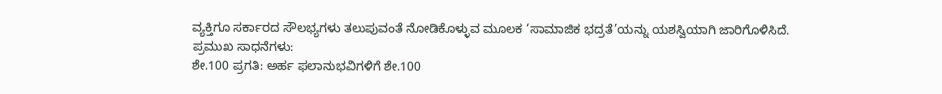ವ್ಯಕ್ತಿಗೂ ಸರ್ಕಾರದ ಸೌಲಭ್ಯಗಳು ತಲುಪುವಂತೆ ನೋಡಿಕೊಳ್ಳುವ ಮೂಲಕ ‘ಸಾಮಾಜಿಕ ಭದ್ರತೆ’ಯನ್ನು ಯಶಸ್ವಿಯಾಗಿ ಜಾರಿಗೊಳಿಸಿದೆ.
ಪ್ರಮುಖ ಸಾಧನೆಗಳು:
ಶೇ.100 ಪ್ರಗತಿ: ಅರ್ಹ ಫಲಾನುಭವಿಗಳಿಗೆ ಶೇ.100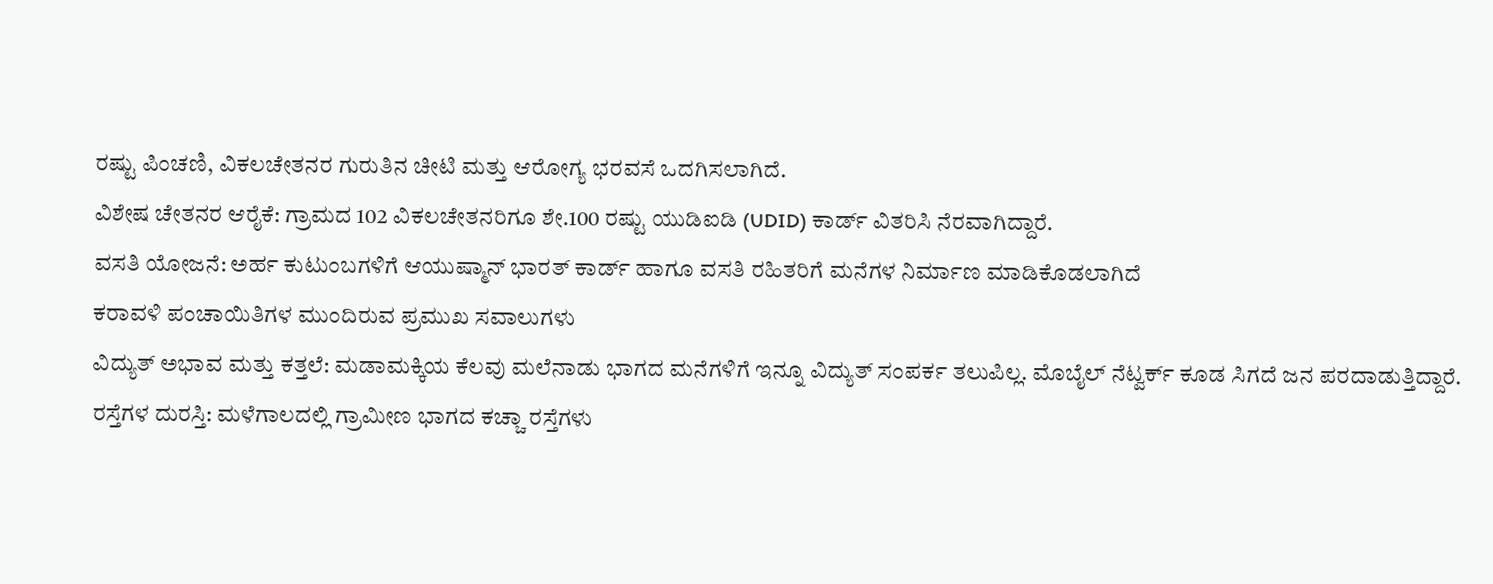ರಷ್ಟು ಪಿಂಚಣಿ, ವಿಕಲಚೇತನರ ಗುರುತಿನ ಚೀಟಿ ಮತ್ತು ಆರೋಗ್ಯ ಭರವಸೆ ಒದಗಿಸಲಾಗಿದೆ.
ವಿಶೇಷ ಚೇತನರ ಆರೈಕೆ: ಗ್ರಾಮದ 102 ವಿಕಲಚೇತನರಿಗೂ ಶೇ.100 ರಷ್ಟು ಯುಡಿಐಡಿ (UDID) ಕಾರ್ಡ್ ವಿತರಿಸಿ ನೆರವಾಗಿದ್ದಾರೆ.
ವಸತಿ ಯೋಜನೆ: ಅರ್ಹ ಕುಟುಂಬಗಳಿಗೆ ಆಯುಷ್ಮಾನ್ ಭಾರತ್ ಕಾರ್ಡ್ ಹಾಗೂ ವಸತಿ ರಹಿತರಿಗೆ ಮನೆಗಳ ನಿರ್ಮಾಣ ಮಾಡಿಕೊಡಲಾಗಿದೆ
ಕರಾವಳಿ ಪಂಚಾಯಿತಿಗಳ ಮುಂದಿರುವ ಪ್ರಮುಖ ಸವಾಲುಗಳು
ವಿದ್ಯುತ್ ಅಭಾವ ಮತ್ತು ಕತ್ತಲೆ: ಮಡಾಮಕ್ಕಿಯ ಕೆಲವು ಮಲೆನಾಡು ಭಾಗದ ಮನೆಗಳಿಗೆ ಇನ್ನೂ ವಿದ್ಯುತ್ ಸಂಪರ್ಕ ತಲುಪಿಲ್ಲ. ಮೊಬೈಲ್ ನೆಟ್ವರ್ಕ್ ಕೂಡ ಸಿಗದೆ ಜನ ಪರದಾಡುತ್ತಿದ್ದಾರೆ.
ರಸ್ತೆಗಳ ದುರಸ್ತಿ: ಮಳೆಗಾಲದಲ್ಲಿ ಗ್ರಾಮೀಣ ಭಾಗದ ಕಚ್ಚಾ ರಸ್ತೆಗಳು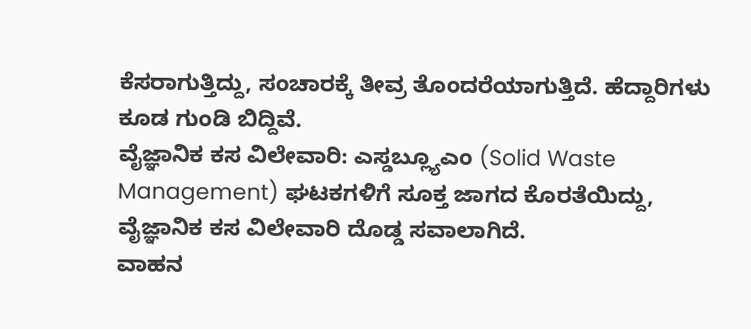ಕೆಸರಾಗುತ್ತಿದ್ದು, ಸಂಚಾರಕ್ಕೆ ತೀವ್ರ ತೊಂದರೆಯಾಗುತ್ತಿದೆ. ಹೆದ್ದಾರಿಗಳು ಕೂಡ ಗುಂಡಿ ಬಿದ್ದಿವೆ.
ವೈಜ್ಞಾನಿಕ ಕಸ ವಿಲೇವಾರಿ: ಎಸ್ಡಬ್ಲ್ಯೂಎಂ (Solid Waste Management) ಘಟಕಗಳಿಗೆ ಸೂಕ್ತ ಜಾಗದ ಕೊರತೆಯಿದ್ದು, ವೈಜ್ಞಾನಿಕ ಕಸ ವಿಲೇವಾರಿ ದೊಡ್ಡ ಸವಾಲಾಗಿದೆ.
ವಾಹನ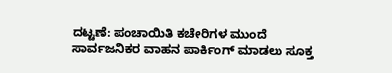ದಟ್ಟಣೆ: ಪಂಚಾಯಿತಿ ಕಚೇರಿಗಳ ಮುಂದೆ ಸಾರ್ವಜನಿಕರ ವಾಹನ ಪಾರ್ಕಿಂಗ್ ಮಾಡಲು ಸೂಕ್ತ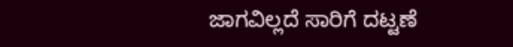ಜಾಗವಿಲ್ಲದೆ ಸಾರಿಗೆ ದಟ್ಟಣೆ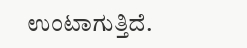ಉಂಟಾಗುತ್ತಿದೆ.